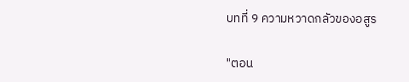บทที่ 9 ความหวาดกลัวของอสูร

"ตอน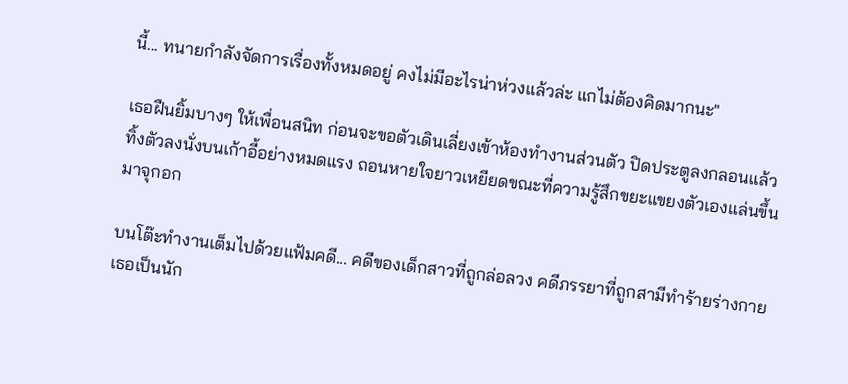นี้... ทนายกำลังจัดการเรื่องทั้งหมดอยู่ คงไม่มีอะไรน่าห่วงแล้วล่ะ แกไม่ต้องคิดมากนะ"

เธอฝืนยิ้มบางๆ ให้เพื่อนสนิท ก่อนจะขอตัวเดินเลี่ยงเข้าห้องทำงานส่วนตัว ปิดประตูลงกลอนแล้วทิ้งตัวลงนั่งบนเก้าอี้อย่างหมดแรง ถอนหายใจยาวเหยียดขณะที่ความรู้สึกขยะแขยงตัวเองแล่นขึ้นมาจุกอก

บนโต๊ะทำงานเต็มไปด้วยแฟ้มคดี... คดีของเด็กสาวที่ถูกล่อลวง คดีภรรยาที่ถูกสามีทำร้ายร่างกาย เธอเป็นนัก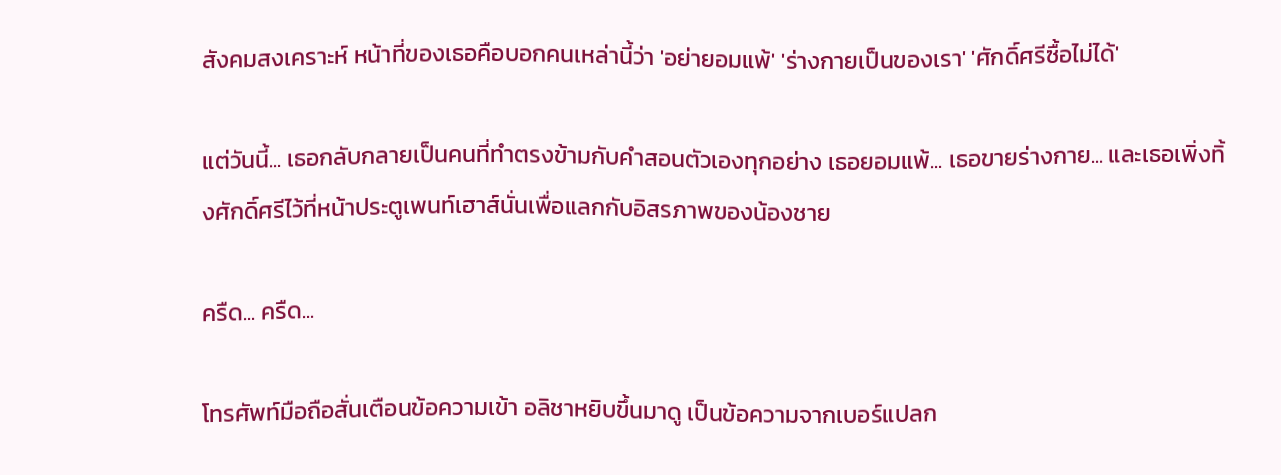สังคมสงเคราะห์ หน้าที่ของเธอคือบอกคนเหล่านี้ว่า 'อย่ายอมแพ้' 'ร่างกายเป็นของเรา' 'ศักดิ์ศรีซื้อไม่ได้'

แต่วันนี้... เธอกลับกลายเป็นคนที่ทำตรงข้ามกับคำสอนตัวเองทุกอย่าง เธอยอมแพ้... เธอขายร่างกาย... และเธอเพิ่งทิ้งศักดิ์ศรีไว้ที่หน้าประตูเพนท์เฮาส์นั่นเพื่อแลกกับอิสรภาพของน้องชาย

ครืด... ครืด...

โทรศัพท์มือถือสั่นเตือนข้อความเข้า อลิชาหยิบขึ้นมาดู เป็นข้อความจากเบอร์แปลก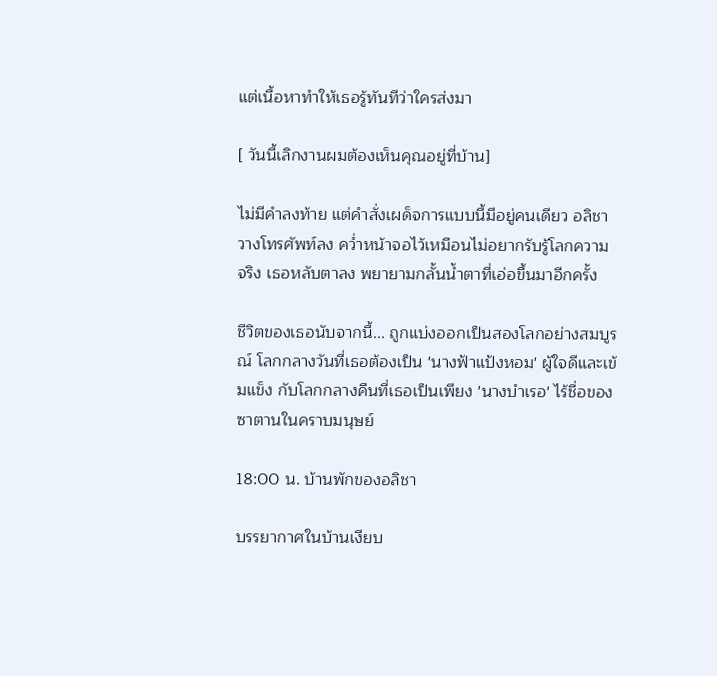แต่เนื้อหาทำให้เธอรู้ทันทีว่าใครส่งมา

[ วันนี้เลิกงานผมต้องเห็นคุณอยู่ที่บ้าน]

ไม่มีคำลงท้าย แต่คำสั่งเผด็จการแบบนี้มีอยู่คนเดียว อลิชาวางโทรศัพท์ลง คว่ำหน้าจอไว้เหมือนไม่อยากรับรู้โลกความจริง เธอหลับตาลง พยายามกลั้นน้ำตาที่เอ่อขึ้นมาอีกครั้ง

ชีวิตของเธอนับจากนี้... ถูกแบ่งออกเป็นสองโลกอย่างสมบูรณ์ โลกกลางวันที่เธอต้องเป็น 'นางฟ้าแป้งหอม' ผู้ใจดีและเข้มแข็ง กับโลกกลางคืนที่เธอเป็นเพียง 'นางบำเรอ' ไร้ชื่อของซาตานในคราบมนุษย์

18:00 น. บ้านพักของอลิชา

บรรยากาศในบ้านเงียบ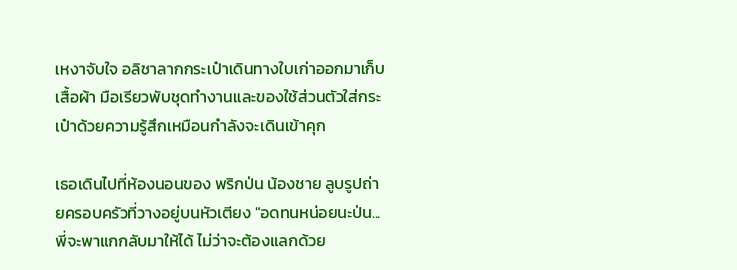เหงาจับใจ อลิชาลากกระเป๋าเดินทางใบเก่าออกมาเก็บเสื้อผ้า มือเรียวพับชุดทำงานและของใช้ส่วนตัวใส่กระเป๋าด้วยความรู้สึกเหมือนกำลังจะเดินเข้าคุก

เธอเดินไปที่ห้องนอนของ พริกป่น น้องชาย ลูบรูปถ่ายครอบครัวที่วางอยู่บนหัวเตียง "อดทนหน่อยนะป่น... พี่จะพาแกกลับมาให้ได้ ไม่ว่าจะต้องแลกด้วย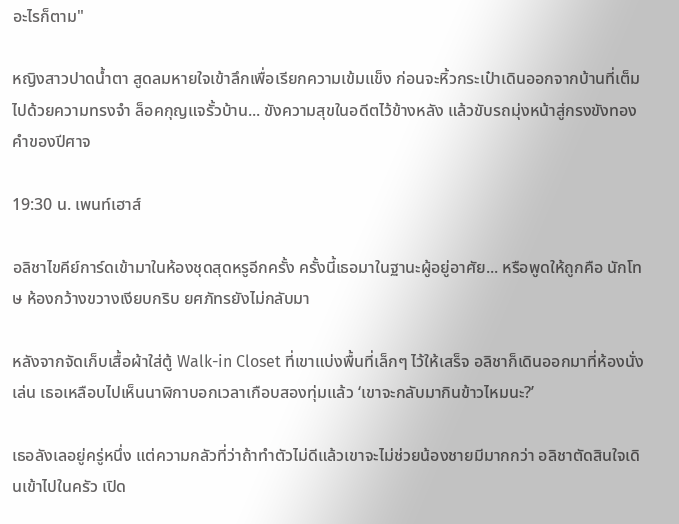อะไรก็ตาม"

หญิงสาวปาดน้ำตา สูดลมหายใจเข้าลึกเพื่อเรียกความเข้มแข็ง ก่อนจะหิ้วกระเป๋าเดินออกจากบ้านที่เต็มไปด้วยความทรงจำ ล็อคกุญแจรั้วบ้าน... ขังความสุขในอดีตไว้ข้างหลัง แล้วขับรถมุ่งหน้าสู่กรงขังทองคำของปีศาจ

19:30 น. เพนท์เฮาส์

อลิชาไขคีย์การ์ดเข้ามาในห้องชุดสุดหรูอีกครั้ง ครั้งนี้เธอมาในฐานะผู้อยู่อาศัย... หรือพูดให้ถูกคือ นักโทษ ห้องกว้างขวางเงียบกริบ ยศภัทรยังไม่กลับมา

หลังจากจัดเก็บเสื้อผ้าใส่ตู้ Walk-in Closet ที่เขาแบ่งพื้นที่เล็กๆ ไว้ให้เสร็จ อลิชาก็เดินออกมาที่ห้องนั่งเล่น เธอเหลือบไปเห็นนาฬิกาบอกเวลาเกือบสองทุ่มแล้ว ‘เขาจะกลับมากินข้าวไหมนะ?’

เธอลังเลอยู่ครู่หนึ่ง แต่ความกลัวที่ว่าถ้าทำตัวไม่ดีแล้วเขาจะไม่ช่วยน้องชายมีมากกว่า อลิชาตัดสินใจเดินเข้าไปในครัว เปิด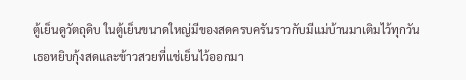ตู้เย็นดูวัตถุดิบ ในตู้เย็นขนาดใหญ่มีของสดครบครันราวกับมีแม่บ้านมาเติมไว้ทุกวัน เธอหยิบกุ้งสดและข้าวสวยที่แช่เย็นไว้ออกมา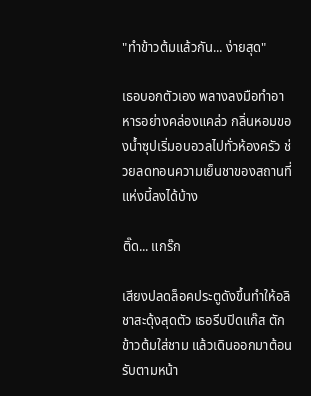"ทำข้าวต้มแล้วกัน... ง่ายสุด"

เธอบอกตัวเอง พลางลงมือทำอาหารอย่างคล่องแคล่ว กลิ่นหอมของน้ำซุปเริ่มอบอวลไปทั่วห้องครัว ช่วยลดทอนความเย็นชาของสถานที่แห่งนี้ลงได้บ้าง

ติ๊ด... แกร๊ก

เสียงปลดล็อคประตูดังขึ้นทำให้อลิชาสะดุ้งสุดตัว เธอรีบปิดแก๊ส ตักข้าวต้มใส่ชาม แล้วเดินออกมาต้อนรับตามหน้า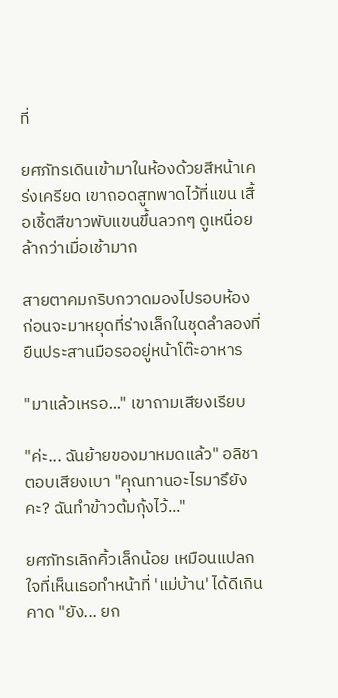ที่

ยศภัทรเดินเข้ามาในห้องด้วยสีหน้าเคร่งเครียด เขาถอดสูทพาดไว้ที่แขน เสื้อเชิ้ตสีขาวพับแขนขึ้นลวกๆ ดูเหนื่อยล้ากว่าเมื่อเช้ามาก

สายตาคมกริบกวาดมองไปรอบห้อง ก่อนจะมาหยุดที่ร่างเล็กในชุดลำลองที่ยืนประสานมือรออยู่หน้าโต๊ะอาหาร

"มาแล้วเหรอ..." เขาถามเสียงเรียบ

"ค่ะ... ฉันย้ายของมาหมดแล้ว" อลิชาตอบเสียงเบา "คุณทานอะไรมารึยังคะ? ฉันทำข้าวต้มกุ้งไว้..."

ยศภัทรเลิกคิ้วเล็กน้อย เหมือนแปลกใจที่เห็นเธอทำหน้าที่ 'แม่บ้าน' ได้ดีเกินคาด "ยัง... ยก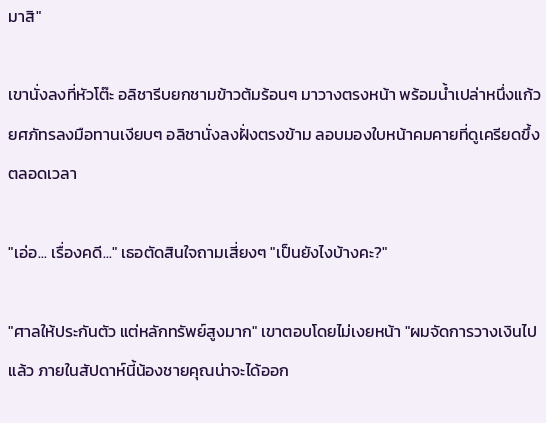มาสิ"

เขานั่งลงที่หัวโต๊ะ อลิชารีบยกชามข้าวต้มร้อนๆ มาวางตรงหน้า พร้อมน้ำเปล่าหนึ่งแก้ว ยศภัทรลงมือทานเงียบๆ อลิชานั่งลงฝั่งตรงข้าม ลอบมองใบหน้าคมคายที่ดูเครียดขึ้งตลอดเวลา

"เอ่อ... เรื่องคดี..." เธอตัดสินใจถามเสี่ยงๆ "เป็นยังไงบ้างคะ?"

"ศาลให้ประกันตัว แต่หลักทรัพย์สูงมาก" เขาตอบโดยไม่เงยหน้า "ผมจัดการวางเงินไปแล้ว ภายในสัปดาห์นี้น้องชายคุณน่าจะได้ออก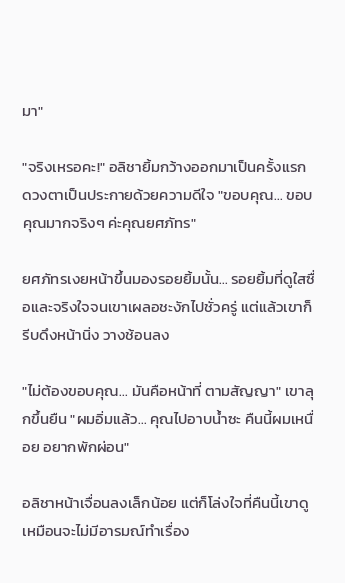มา"

"จริงเหรอคะ!" อลิชายิ้มกว้างออกมาเป็นครั้งแรก ดวงตาเป็นประกายด้วยความดีใจ "ขอบคุณ... ขอบคุณมากจริงๆ ค่ะคุณยศภัทร"

ยศภัทรเงยหน้าขึ้นมองรอยยิ้มนั้น... รอยยิ้มที่ดูใสซื่อและจริงใจจนเขาเผลอชะงักไปชั่วครู่ แต่แล้วเขาก็รีบดึงหน้านิ่ง วางช้อนลง

"ไม่ต้องขอบคุณ... มันคือหน้าที่ ตามสัญญา" เขาลุกขึ้นยืน "ผมอิ่มแล้ว... คุณไปอาบน้ำซะ คืนนี้ผมเหนื่อย อยากพักผ่อน"

อลิชาหน้าเจื่อนลงเล็กน้อย แต่ก็โล่งใจที่คืนนี้เขาดูเหมือนจะไม่มีอารมณ์ทำเรื่อง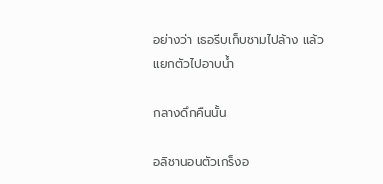อย่างว่า เธอรีบเก็บชามไปล้าง แล้วแยกตัวไปอาบน้ำ

กลางดึกคืนนั้น

อลิชานอนตัวเกร็งอ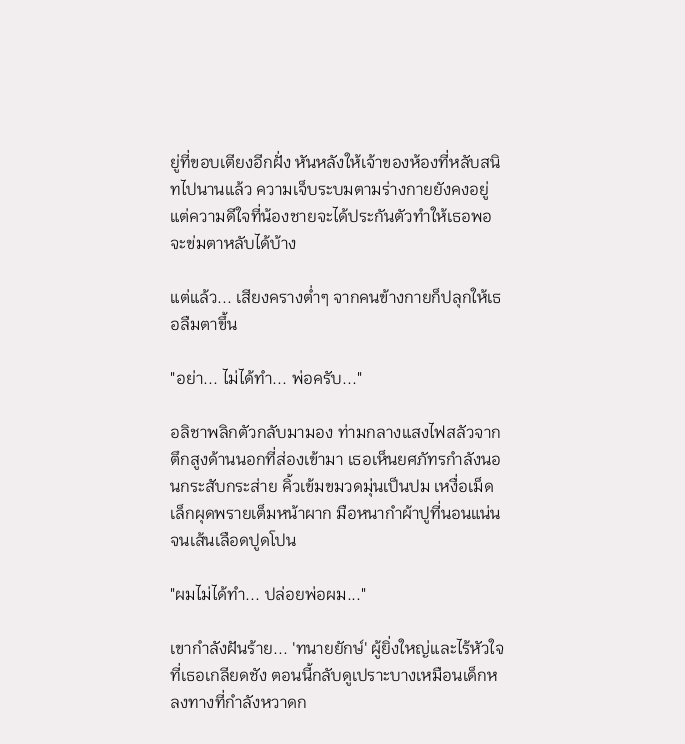ยู่ที่ขอบเตียงอีกฝั่ง หันหลังให้เจ้าของห้องที่หลับสนิทไปนานแล้ว ความเจ็บระบมตามร่างกายยังคงอยู่ แต่ความดีใจที่น้องชายจะได้ประกันตัวทำให้เธอพอจะข่มตาหลับได้บ้าง

แต่แล้ว... เสียงครางต่ำๆ จากคนข้างกายก็ปลุกให้เธอลืมตาขึ้น

"อย่า... ไม่ได้ทำ... พ่อครับ..."

อลิชาพลิกตัวกลับมามอง ท่ามกลางแสงไฟสลัวจากตึกสูงด้านนอกที่ส่องเข้ามา เธอเห็นยศภัทรกำลังนอนกระสับกระส่าย คิ้วเข้มขมวดมุ่นเป็นปม เหงื่อเม็ดเล็กผุดพรายเต็มหน้าผาก มือหนากำผ้าปูที่นอนแน่นจนเส้นเลือดปูดโปน

"ผมไม่ได้ทำ... ปล่อยพ่อผม..."

เขากำลังฝันร้าย... 'ทนายยักษ์' ผู้ยิ่งใหญ่และไร้หัวใจที่เธอเกลียดชัง ตอนนี้กลับดูเปราะบางเหมือนเด็กหลงทางที่กำลังหวาดก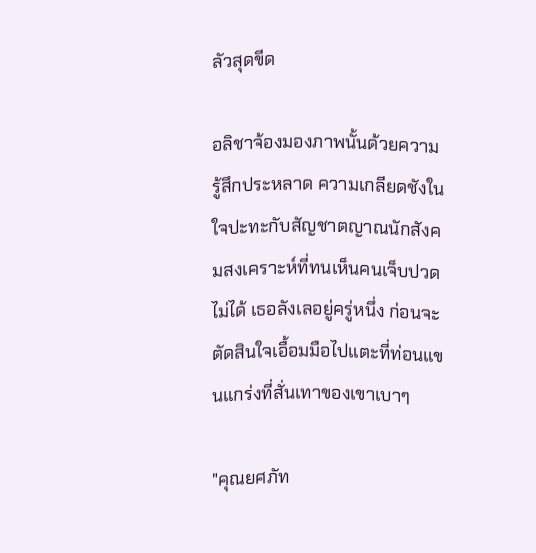ลัวสุดขีด

อลิชาจ้องมองภาพนั้นด้วยความรู้สึกประหลาด ความเกลียดชังในใจปะทะกับสัญชาตญาณนักสังคมสงเคราะห์ที่ทนเห็นคนเจ็บปวดไม่ได้ เธอลังเลอยู่ครู่หนึ่ง ก่อนจะตัดสินใจเอื้อมมือไปแตะที่ท่อนแขนแกร่งที่สั่นเทาของเขาเบาๆ

"คุณยศภัท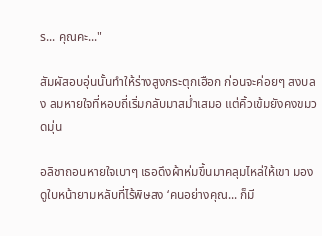ร... คุณคะ..."

สัมผัสอบอุ่นนั้นทำให้ร่างสูงกระตุกเฮือก ก่อนจะค่อยๆ สงบลง ลมหายใจที่หอบถี่เริ่มกลับมาสม่ำเสมอ แต่คิ้วเข้มยังคงขมวดมุ่น

อลิชาถอนหายใจเบาๆ เธอดึงผ้าห่มขึ้นมาคลุมไหล่ให้เขา มองดูใบหน้ายามหลับที่ไร้พิษสง ‘คนอย่างคุณ... ก็มี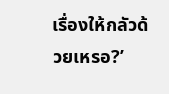เรื่องให้กลัวด้วยเหรอ?’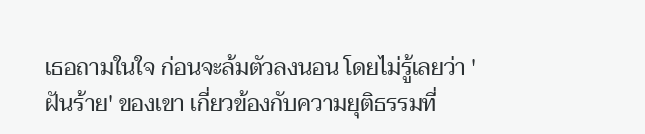เธอถามในใจ ก่อนจะล้มตัวลงนอน โดยไม่รู้เลยว่า 'ฝันร้าย' ของเขา เกี่ยวข้องกับความยุติธรรมที่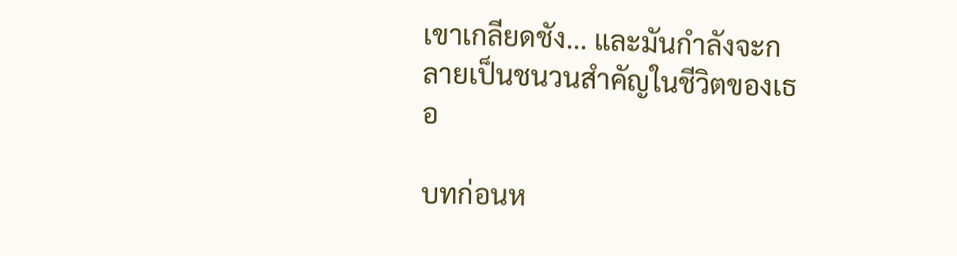เขาเกลียดชัง... และมันกำลังจะกลายเป็นชนวนสำคัญในชีวิตของเธอ

บทก่อนห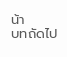น้า
บทถัดไป